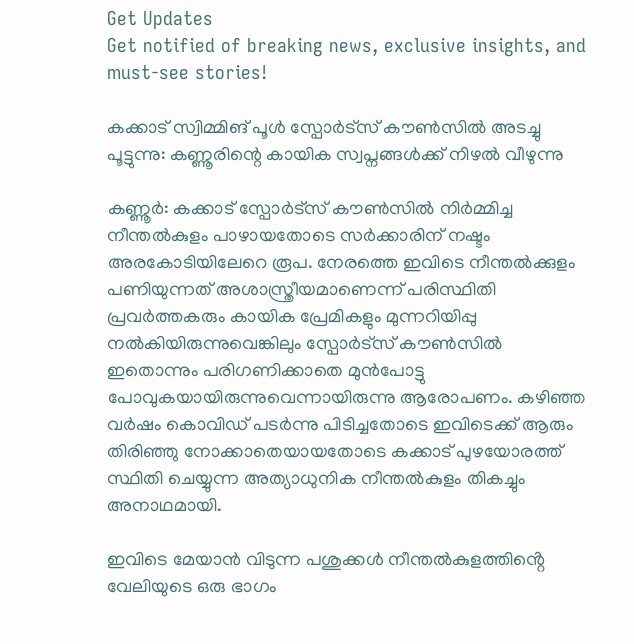Get Updates
Get notified of breaking news, exclusive insights, and must-see stories!

കക്കാട് സ്വിമ്മിങ് പൂൾ സ്പോർട്സ് കൗൺസിൽ അടച്ചു പൂട്ടുന്നു: കണ്ണൂരിന്റെ കായിക സ്വപ്നങ്ങൾക്ക് നിഴൽ വീഴുന്നു

കണ്ണൂർ: കക്കാട് സ്പോർട്സ് കൗൺസിൽ നിർമ്മിച്ച നീന്തൽകുളം പാഴായതോടെ സർക്കാരിന് നഷ്ടം അരകോടിയിലേറെ രൂപ. നേരത്തെ ഇവിടെ നീന്തൽക്കുളം പണിയുന്നത് അശാസ്ത്രീയമാണെന്ന് പരിസ്ഥിതി പ്രവർത്തകരും കായിക പ്രേമികളും മുന്നറിയിപ്പു നൽകിയിരുന്നുവെങ്കിലും സ്പോർട്സ് കൗൺസിൽ ഇതൊന്നും പരിഗണിക്കാതെ മുൻപോട്ടു പോവുകയായിരുന്നുവെന്നായിരുന്നു ആരോപണം. കഴിഞ്ഞ വർഷം കൊവിഡ് പടർന്നു പിടിച്ചതോടെ ഇവിടെക്ക് ആരും തിരിഞ്ഞു നോക്കാതെയായതോടെ കക്കാട് പുഴയോരത്ത് സ്ഥിതി ചെയ്യുന്ന അത്യാധുനിക നീന്തൽകുളം തികച്ചും അനാഥമായി.

ഇവിടെ മേയാൻ വിടുന്ന പശുക്കൾ നീന്തൽകുളത്തിൻ്റെ വേലിയുടെ ഒരു ഭാഗം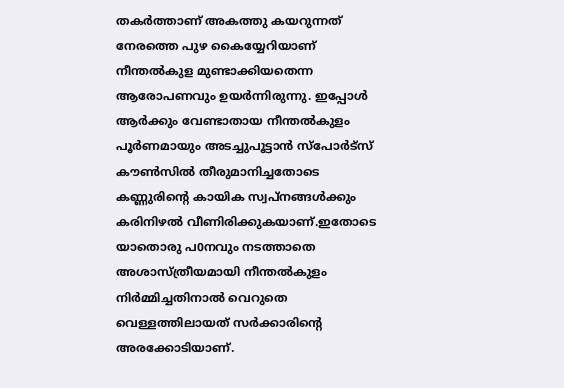തകർത്താണ് അകത്തു കയറുന്നത് നേരത്തെ പുഴ കൈയ്യേറിയാണ് നീന്തൽകുള മുണ്ടാക്കിയതെന്ന ആരോപണവും ഉയർന്നിരുന്നു. ഇപ്പോൾ ആർക്കും വേണ്ടാതായ നീന്തൽകുളം പൂർണമായും അടച്ചുപൂട്ടാൻ സ്പോർട്സ് കൗൺസിൽ തീരുമാനിച്ചതോടെ കണ്ണുരിൻ്റെ കായിക സ്വപ്നങ്ങൾക്കും കരിനിഴൽ വീണിരിക്കുകയാണ്.ഇതോടെ യാതൊരു പ0നവും നടത്താതെ അശാസ്ത്രീയമായി നീന്തൽകുളം നിർമ്മിച്ചതിനാൽ വെറുതെ വെള്ളത്തിലായത് സർക്കാരിൻ്റെ അരക്കോടിയാണ്.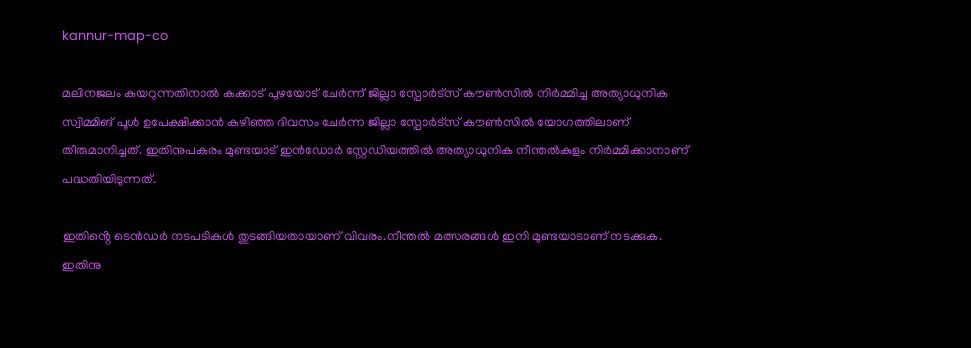kannur-map-co

മലിനജലം കയറുന്നതിനാൽ കക്കാട് പുഴയോട് ചേർന്ന് ജില്ലാ സ്പോർട്സ് കൗൺസിൽ നിർമ്മിച്ച അത്യാധുനിക സ്വിമ്മിങ് പൂൾ ഉപേക്ഷിക്കാൻ കഴിഞ്ഞ ദിവസം ചേർന്ന ജില്ലാ സ്പോർട്സ് കൗൺസിൽ യോഗത്തിലാണ് തീരുമാനിച്ചത്. ഇതിനുപകരം മുണ്ടയാട് ഇൻഡോർ സ്റ്റേഡിയത്തിൽ അത്യാധുനിക നീന്തൽകുളം നിർമ്മിക്കാനാണ് പദ്ധതിയിടുന്നത്.

ഇതിൻ്റെ ടെൻഡർ നടപടികൾ തുടങ്ങിയതായാണ് വിവരം.നീന്തൽ മത്സരങ്ങൾ ഇനി മുണ്ടയാടാണ് നടക്കുക. ഇതിനു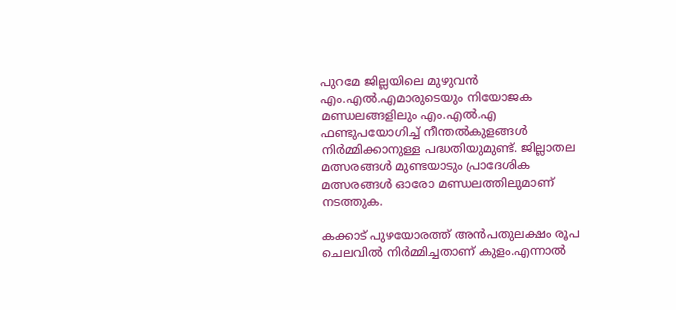പുറമേ ജില്ലയിലെ മുഴുവൻ എം.എൽ.എമാരുടെയും നിയോജക മണ്ഡലങ്ങളിലും എം.എൽ.എ ഫണ്ടുപയോഗിച്ച് നീന്തൽകുളങ്ങൾ നിർമ്മിക്കാനുള്ള പദ്ധതിയുമുണ്ട്. ജില്ലാതല മത്സരങ്ങൾ മുണ്ടയാടും പ്രാദേശിക മത്സരങ്ങൾ ഓരോ മണ്ഡലത്തിലുമാണ് നടത്തുക.

കക്കാട് പുഴയോരത്ത് അൻപതുലക്ഷം രൂപ ചെലവിൽ നിർമ്മിച്ചതാണ് കുളം.എന്നാൽ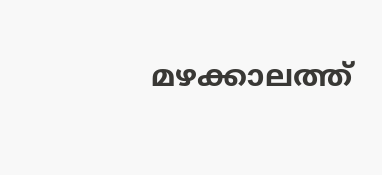മഴക്കാലത്ത്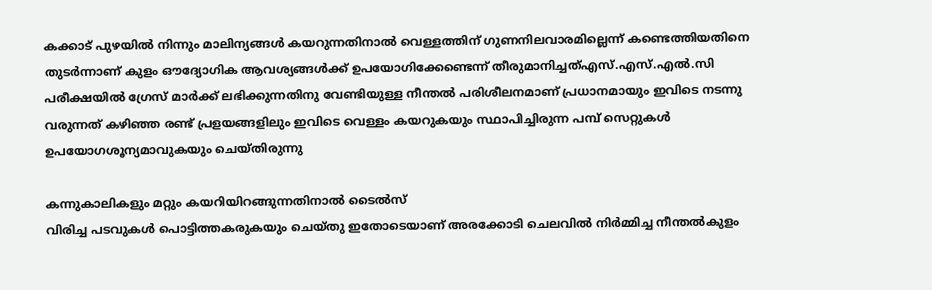കക്കാട് പുഴയിൽ നിന്നും മാലിന്യങ്ങൾ കയറുന്നതിനാൽ വെള്ളത്തിന് ഗുണനിലവാരമില്ലെന്ന് കണ്ടെത്തിയതിനെ തുടർന്നാണ് കുളം ഔദ്യോഗിക ആവശ്യങ്ങൾക്ക് ഉപയോഗിക്കേണ്ടെന്ന് തീരുമാനിച്ചത്‌എസ്.എസ്.എൽ.സി പരീക്ഷയിൽ ഗ്രേസ് മാർക്ക് ലഭിക്കുന്നതിനു വേണ്ടിയുള്ള നീന്തൽ പരിശീലനമാണ് പ്രധാനമായും ഇവിടെ നടന്നു വരുന്നത് കഴിഞ്ഞ രണ്ട് പ്രളയങ്ങളിലും ഇവിടെ വെള്ളം കയറുകയും സ്ഥാപിച്ചിരുന്ന പമ്പ് സെറ്റുകൾ ഉപയോഗശൂന്യമാവുകയും ചെയ്തിരുന്നു

കന്നുകാലികളും മറ്റും കയറിയിറങ്ങുന്നതിനാൽ ടൈൽസ്
വിരിച്ച പടവുകൾ പൊട്ടിത്തകരുകയും ചെയ്തു ഇതോടെയാണ് അരക്കോടി ചെലവിൽ നിർമ്മിച്ച നീന്തൽകുളം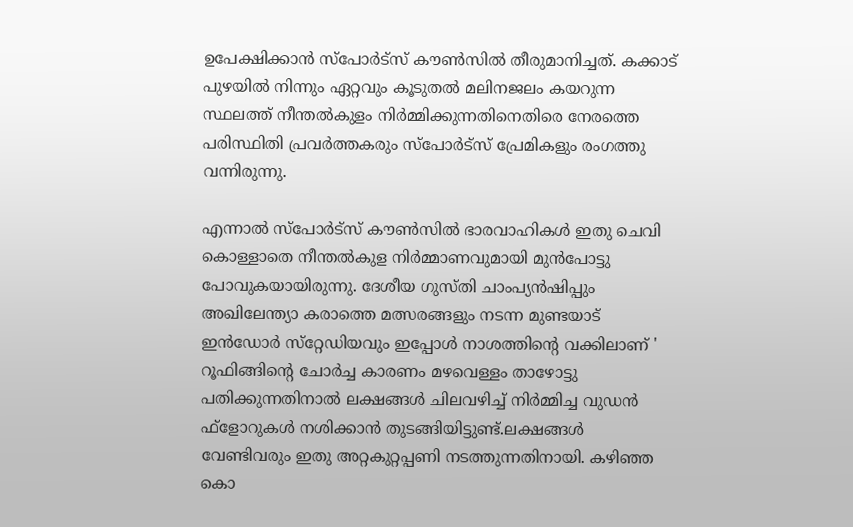ഉപേക്ഷിക്കാൻ സ്പോർട്സ് കൗൺസിൽ തീരുമാനിച്ചത്. കക്കാട് പുഴയിൽ നിന്നും ഏറ്റവും കൂടുതൽ മലിനജലം കയറുന്ന സ്ഥലത്ത് നീന്തൽകുളം നിർമ്മിക്കുന്നതിനെതിരെ നേരത്തെ പരിസ്ഥിതി പ്രവർത്തകരും സ്പോർട്സ് പ്രേമികളും രംഗത്തു വന്നിരുന്നു.

എന്നാൽ സ്പോർട്സ് കൗൺസിൽ ഭാരവാഹികൾ ഇതു ചെവി കൊള്ളാതെ നീന്തൽകുള നിർമ്മാണവുമായി മുൻപോട്ടു പോവുകയായിരുന്നു. ദേശീയ ഗുസ്തി ചാംപ്യൻഷിപ്പും അഖിലേന്ത്യാ കരാത്തെ മത്സരങ്ങളും നടന്ന മുണ്ടയാട് ഇൻഡോർ സ്‌റ്റേഡിയവും ഇപ്പോൾ നാശത്തിൻ്റെ വക്കിലാണ് ' റൂഫിങ്ങിൻ്റെ ചോർച്ച കാരണം മഴവെള്ളം താഴോട്ടു പതിക്കുന്നതിനാൽ ലക്ഷങ്ങൾ ചിലവഴിച്ച് നിർമ്മിച്ച വുഡൻ ഫ്ളോറുകൾ നശിക്കാൻ തുടങ്ങിയിട്ടുണ്ട്.ലക്ഷങ്ങൾ വേണ്ടിവരും ഇതു അറ്റകുറ്റപ്പണി നടത്തുന്നതിനായി. കഴിഞ്ഞ കൊ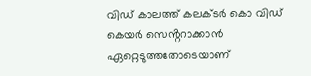വിഡ് കാലത്ത് കലക്ടർ കൊ വിഡ് കെയർ സെൻ്ററാക്കാൻ ഏറ്റെടുത്തതോടെയാണ്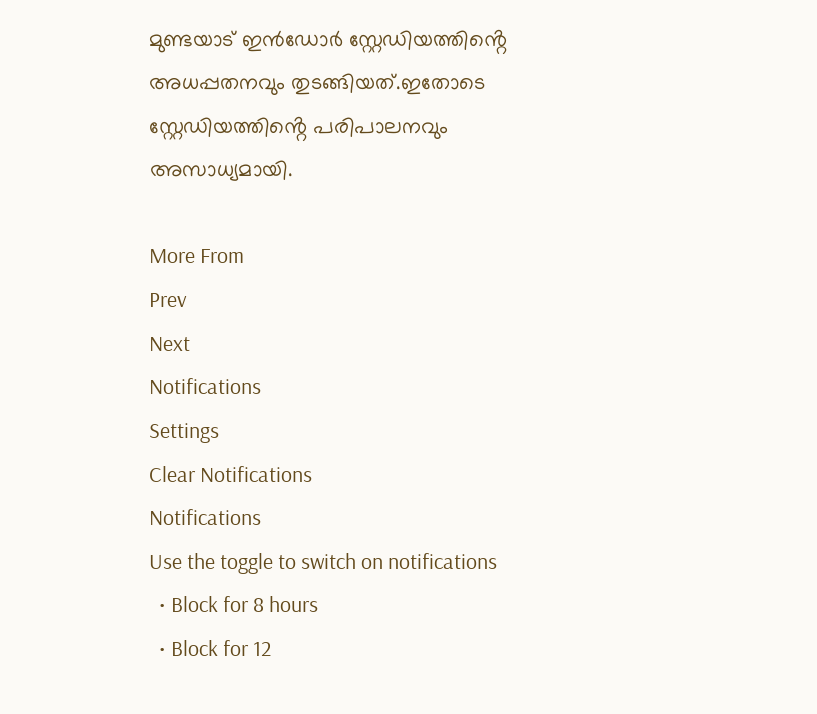മുണ്ടയാട് ഇൻഡോർ സ്റ്റേഡിയത്തിൻ്റെ അധപ്പതനവും തുടങ്ങിയത്.ഇതോടെ സ്റ്റേഡിയത്തിൻ്റെ പരിപാലനവും അസാധ്യമായി.

More From
Prev
Next
Notifications
Settings
Clear Notifications
Notifications
Use the toggle to switch on notifications
  • Block for 8 hours
  • Block for 12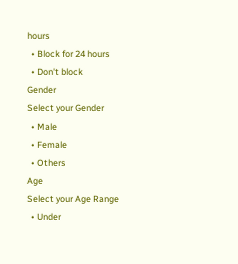hours
  • Block for 24 hours
  • Don't block
Gender
Select your Gender
  • Male
  • Female
  • Others
Age
Select your Age Range
  • Under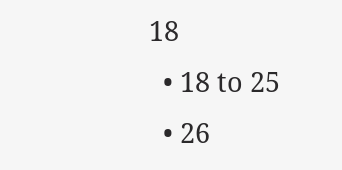18
  • 18 to 25
  • 26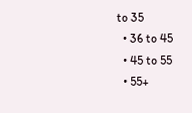to 35
  • 36 to 45
  • 45 to 55
  • 55+